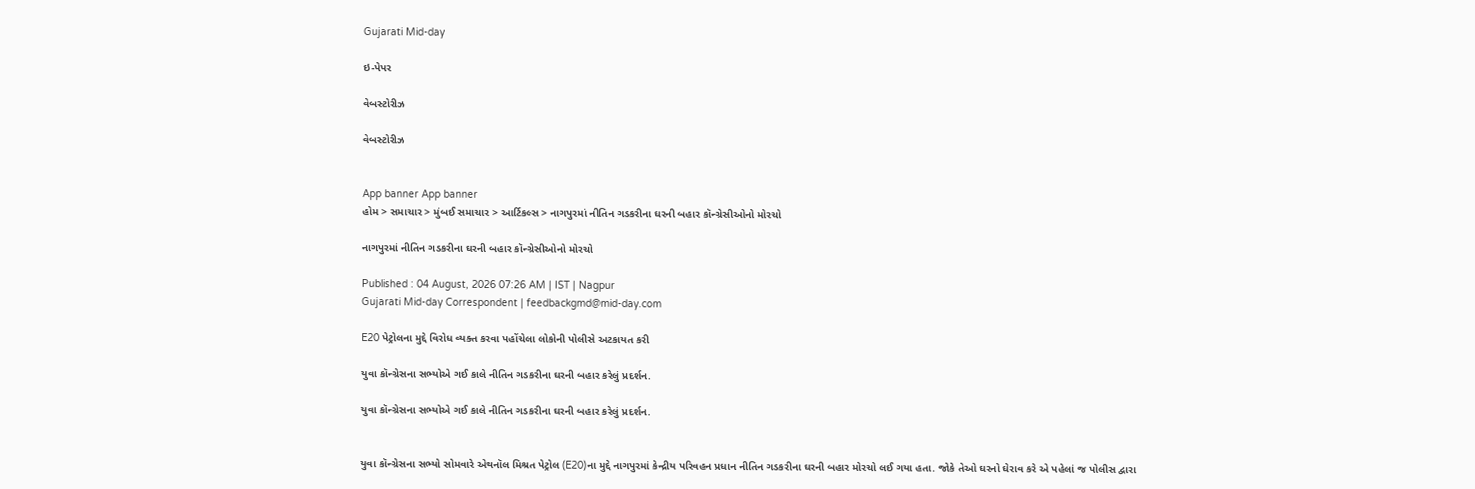Gujarati Mid-day

ઇ-પેપર

વેબસ્ટોરીઝ

વેબસ્ટોરીઝ


App banner App banner
હોમ > સમાચાર > મુંબઈ સમાચાર > આર્ટિકલ્સ > નાગપુરમાં નીતિન ગડકરીના ઘરની બહાર કૉન્ગ્રેસીઓનો મોરચો

નાગપુરમાં નીતિન ગડકરીના ઘરની બહાર કૉન્ગ્રેસીઓનો મોરચો

Published : 04 August, 2026 07:26 AM | IST | Nagpur
Gujarati Mid-day Correspondent | feedbackgmd@mid-day.com

E20 પેટ્રોલના મુદ્દે વિરોધ વ્યક્ત કરવા પહોંચેલા લોકોની પોલીસે અટકાયત કરી

યુવા કૉન્ગ્રેસના સભ્યોએ ગઈ કાલે નીતિન ગડકરીના ઘરની બહાર કરેલું પ્રદર્શન.

યુવા કૉન્ગ્રેસના સભ્યોએ ગઈ કાલે નીતિન ગડકરીના ઘરની બહાર કરેલું પ્રદર્શન.


યુવા કૉન્ગ્રેસના સભ્યો સોમવારે એથનૉલ મિશ્રત પેટ્રોલ (E20)ના મુદ્દે નાગપુરમાં કેન્દ્રીય પરિવહન પ્રધાન નીતિન ગડકરીના ઘરની બહાર મોરચો લઈ ગયા હતા. જોકે તેઓ ઘરનો ઘેરાવ કરે એ પહેલાં જ પોલીસ દ્વારા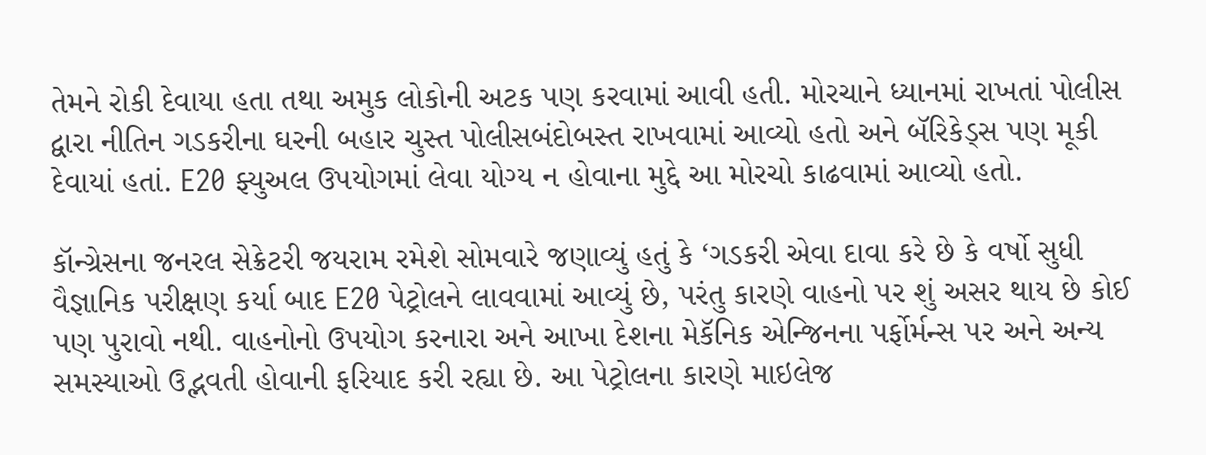તેમને રોકી દેવાયા હતા તથા અમુક લોકોની અટક પણ કરવામાં આવી હતી. મોરચાને ધ્યાનમાં રાખતાં પોલીસ દ્વારા નીતિન ગડકરીના ઘરની બહાર ચુસ્ત પોલીસબંદોબસ્ત રાખવામાં આવ્યો હતો અને બૅરિકેડ્સ પણ મૂકી દેવાયાં હતાં. E20 ફ્યુઅલ ઉપયોગમાં લેવા યોગ્ય ન હોવાના મુદ્દે આ મોરચો કાઢવામાં આવ્યો હતો.

કૉન્ગ્રેસના જનરલ સેક્રેટરી જયરામ રમેશે સોમવારે જણાવ્યું હતું કે ‘ગડકરી એવા દાવા કરે છે કે વર્ષો સુધી વૈજ્ઞાનિક પરીક્ષણ કર્યા બાદ E20 પેટ્રોલને લાવવામાં આવ્યું છે, પરંતુ કારણે વાહનો પર શું અસર થાય છે કોઈ પણ પુરાવો નથી. વાહનોનો ઉપયોગ કરનારા અને આખા દેશના મેકૅનિક એન્જિનના પર્ફોર્મન્સ પર અને અન્ય સમસ્યાઓ ઉદ્ભવતી હોવાની ફરિયાદ કરી રહ્યા છે. આ પેટ્રોલના કારણે માઇલેજ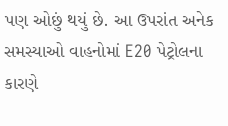પણ ઓછું થયું છે. આ ઉપરાંત અનેક સમસ્યાઓ વાહનોમાં E20 પેટ્રોલના કારણે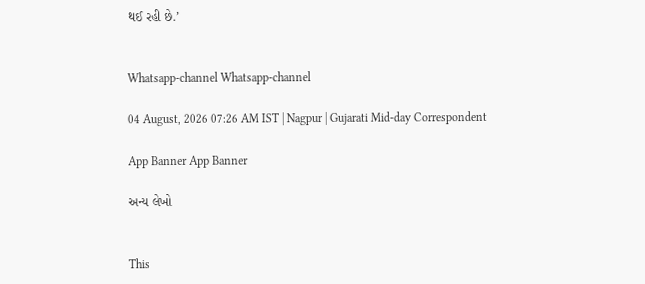થઈ રહી છે.’


Whatsapp-channel Whatsapp-channel

04 August, 2026 07:26 AM IST | Nagpur | Gujarati Mid-day Correspondent

App Banner App Banner

અન્ય લેખો


This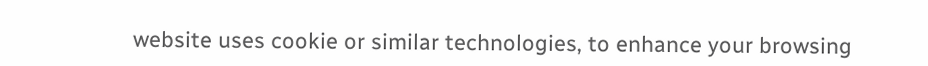website uses cookie or similar technologies, to enhance your browsing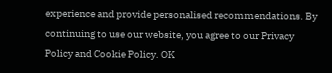experience and provide personalised recommendations. By continuing to use our website, you agree to our Privacy Policy and Cookie Policy. OK